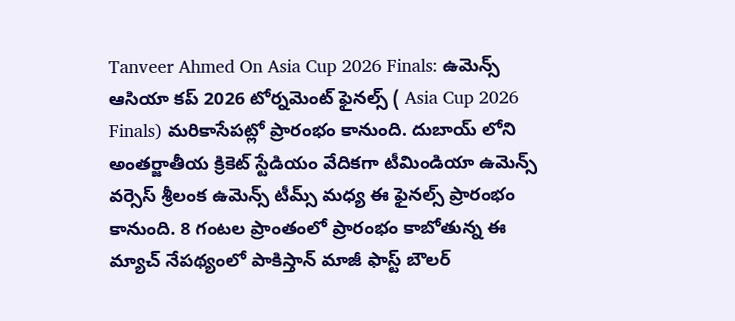Tanveer Ahmed On Asia Cup 2026 Finals: ఉమెన్స్ ఆసియా కప్ 2026 టోర్నమెంట్ ఫైనల్స్ ( Asia Cup 2026 Finals) మరికాసేపట్లో ప్రారంభం కానుంది. దుబాయ్ లోని అంతర్జాతీయ క్రికెట్ స్టేడియం వేదికగా టీమిండియా ఉమెన్స్ వర్సెస్ శ్రీలంక ఉమెన్స్ టీమ్స్ మధ్య ఈ ఫైనల్స్ ప్రారంభం కానుంది. 8 గంటల ప్రాంతంలో ప్రారంభం కాబోతున్న ఈ మ్యాచ్ నేపథ్యంలో పాకిస్తాన్ మాజీ ఫాస్ట్ బౌలర్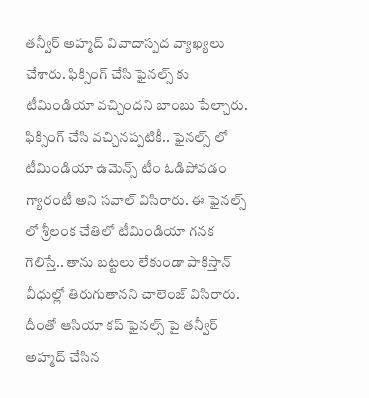తన్వీర్ అహ్మద్ వివాదాస్పద వ్యాఖ్యలు చేశారు. ఫిక్సింగ్ చేసి ఫైనల్స్ కు టీమిండియా వచ్చిందని బాంబు పేల్చారు. ఫిక్సింగ్ చేసి వచ్చినప్పటికీ.. ఫైనల్స్ లో టీమిండియా ఉమెన్స్ టీం ఓడిపోవడం గ్యారంటీ అని సవాల్ విసిరారు. ఈ ఫైనల్స్ లో శ్రీలంక చేతిలో టీమిండియా గనక గెలిస్తే.. తాను బట్టలు లేకుండా పాకిస్తాన్ వీధుల్లో తిరుగుతానని చాలెంజ్ విసిరారు. దీంతో ఆసియా కప్ ఫైనల్స్ పై తన్వీర్ అహ్మద్ చేసిన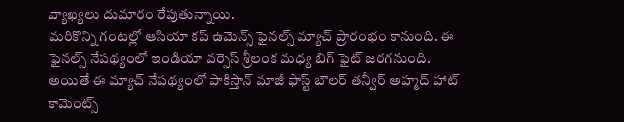వ్యాఖ్యలు దుమారం రేపుతున్నాయి.
మరికొన్ని గంటల్లో ఆసియా కప్ ఉమెన్స్ ఫైనల్స్ మ్యాచ్ ప్రారంభం కానుంది. ఈ ఫైనల్స్ నేపథ్యంలో ఇండియా వర్సెస్ శ్రీలంక మధ్య బిగ్ ఫైట్ జరగనుంది. అయితే ఈ మ్యాచ్ నేపథ్యంలో పాకిస్తాన్ మాజీ ఫాస్ట్ బౌలర్ తన్వీర్ అహ్మద్ హాట్ కామెంట్స్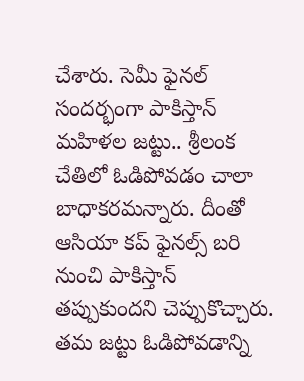చేశారు. సెమీ ఫైనల్ సందర్భంగా పాకిస్తాన్ మహిళల జట్టు.. శ్రీలంక చేతిలో ఓడిపోవడం చాలా బాధాకరమన్నారు. దీంతో ఆసియా కప్ ఫైనల్స్ బరి నుంచి పాకిస్తాన్ తప్పుకుందని చెప్పుకొచ్చారు. తమ జట్టు ఓడిపోవడాన్ని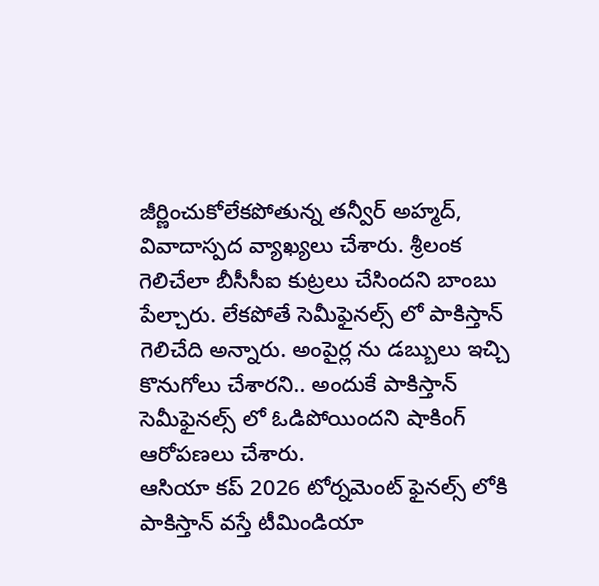జీర్ణించుకోలేకపోతున్న తన్వీర్ అహ్మద్, వివాదాస్పద వ్యాఖ్యలు చేశారు. శ్రీలంక గెలిచేలా బీసీసీఐ కుట్రలు చేసిందని బాంబు పేల్చారు. లేకపోతే సెమీఫైనల్స్ లో పాకిస్తాన్ గెలిచేది అన్నారు. అంపైర్ల ను డబ్బులు ఇచ్చి కొనుగోలు చేశారని.. అందుకే పాకిస్తాన్ సెమీఫైనల్స్ లో ఓడిపోయిందని షాకింగ్ ఆరోపణలు చేశారు.
ఆసియా కప్ 2026 టోర్నమెంట్ ఫైనల్స్ లోకి పాకిస్తాన్ వస్తే టీమిండియా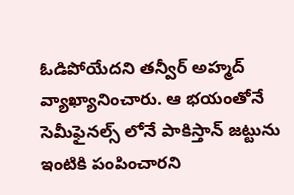ఓడిపోయేదని తన్వీర్ అహ్మద్ వ్యాఖ్యానించారు. ఆ భయంతోనే సెమీఫైనల్స్ లోనే పాకిస్తాన్ జట్టును ఇంటికి పంపించారని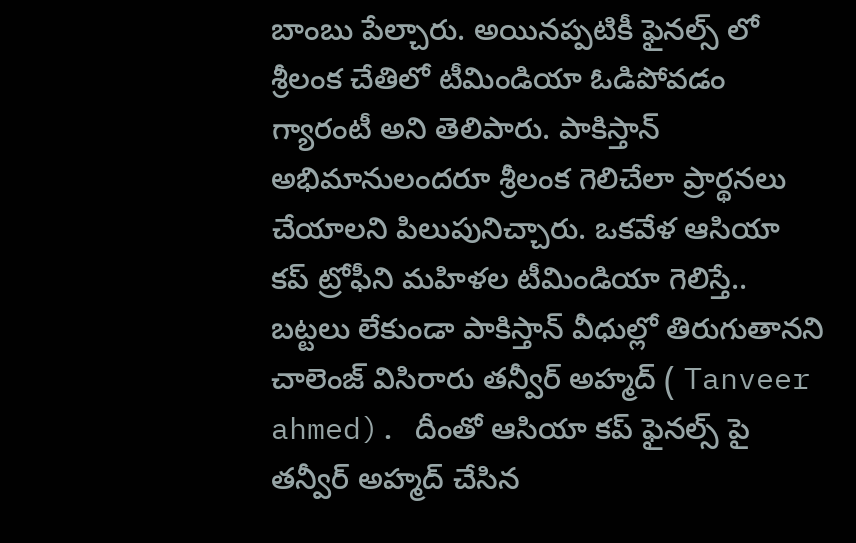బాంబు పేల్చారు. అయినప్పటికీ ఫైనల్స్ లో శ్రీలంక చేతిలో టీమిండియా ఓడిపోవడం గ్యారంటీ అని తెలిపారు. పాకిస్తాన్ అభిమానులందరూ శ్రీలంక గెలిచేలా ప్రార్థనలు చేయాలని పిలుపునిచ్చారు. ఒకవేళ ఆసియా కప్ ట్రోఫీని మహిళల టీమిండియా గెలిస్తే.. బట్టలు లేకుండా పాకిస్తాన్ వీధుల్లో తిరుగుతానని చాలెంజ్ విసిరారు తన్వీర్ అహ్మద్ ( Tanveer ahmed). దీంతో ఆసియా కప్ ఫైనల్స్ పై తన్వీర్ అహ్మద్ చేసిన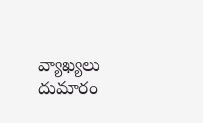వ్యాఖ్యలు దుమారం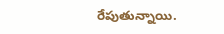రేపుతున్నాయి.